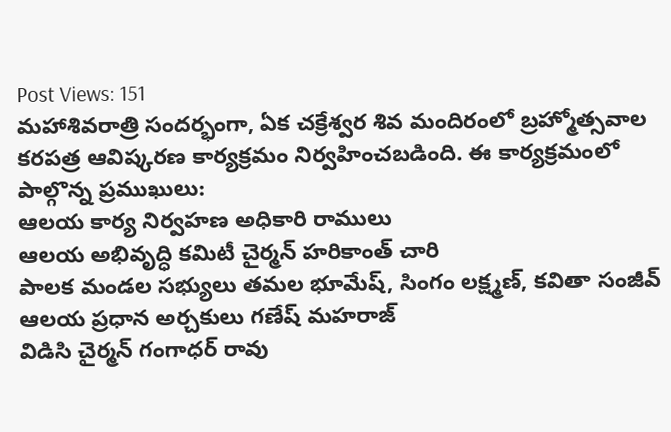Post Views: 151
మహాశివరాత్రి సందర్భంగా, ఏక చక్రేశ్వర శివ మందిరంలో బ్రహ్మోత్సవాల కరపత్ర ఆవిష్కరణ కార్యక్రమం నిర్వహించబడింది. ఈ కార్యక్రమంలో పాల్గొన్న ప్రముఖులు:
ఆలయ కార్య నిర్వహణ అధికారి రాములు
ఆలయ అభివృద్ధి కమిటీ చైర్మన్ హరికాంత్ చారి
పాలక మండల సభ్యులు తమల భూమేష్, సింగం లక్ష్మణ్, కవితా సంజీవ్
ఆలయ ప్రధాన అర్చకులు గణేష్ మహరాజ్
విడిసి చైర్మన్ గంగాధర్ రావు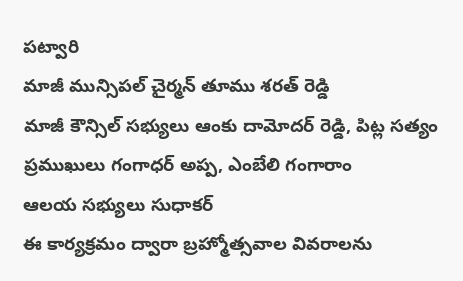పట్వారి
మాజీ మున్సిపల్ చైర్మన్ తూము శరత్ రెడ్డి
మాజీ కౌన్సిల్ సభ్యులు ఆంకు దామోదర్ రెడ్డి, పిట్ల సత్యం
ప్రముఖులు గంగాధర్ అప్ప, ఎంబేలి గంగారాం
ఆలయ సభ్యులు సుధాకర్
ఈ కార్యక్రమం ద్వారా బ్రహ్మోత్సవాల వివరాలను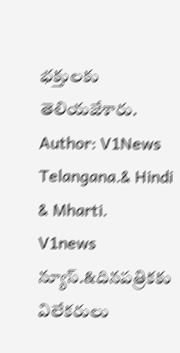భక్తులకు తెలియజేశారు.
Author: V1News Telangana.& Hindi & Mharti.
V1news న్యూస్.&దినపత్రికకు విలేకరులు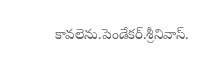కావలెను.పెండేకర్.శ్రీనివాస్.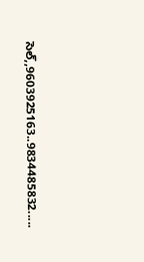సెల్,,9603925163..9834485832.....